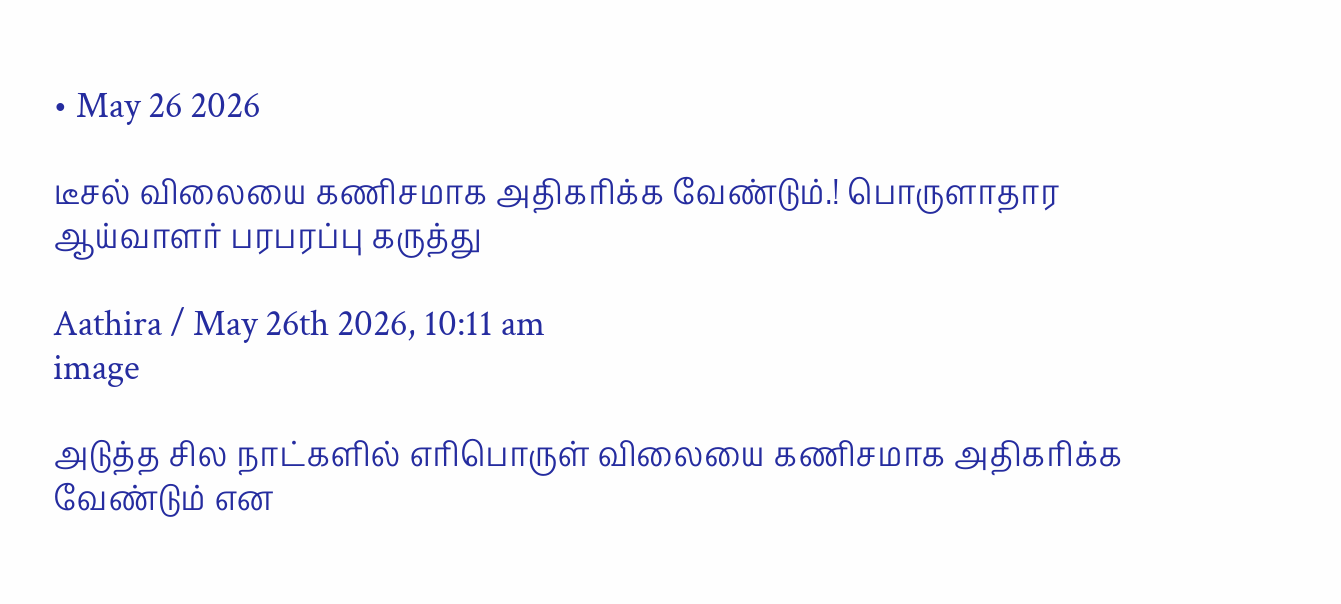• May 26 2026

டீசல் விலையை கணிசமாக அதிகரிக்க வேண்டும்.! பொருளாதார ஆய்வாளர் பரபரப்பு கருத்து

Aathira / May 26th 2026, 10:11 am
image

அடுத்த சில நாட்களில் எரிபொருள் விலையை கணிசமாக அதிகரிக்க வேண்டும் என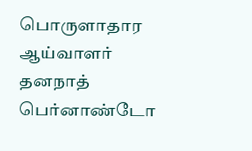பொருளாதார ஆய்வாளர் தனநாத் பெர்னாண்டோ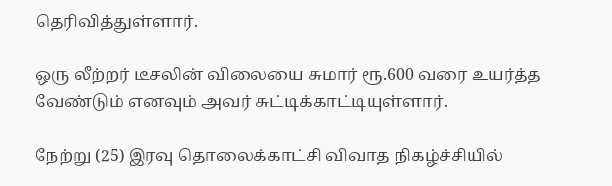தெரிவித்துள்ளார்.

ஒரு லீற்றர் டீசலின் விலையை சுமார் ரூ.600 வரை உயர்த்த வேண்டும் எனவும் அவர் சுட்டிக்காட்டியுள்ளார்.

நேற்று (25) இரவு தொலைக்காட்சி விவாத நிகழ்ச்சியில்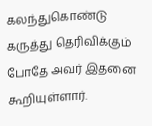கலந்துகொண்டு கருத்து தெரிவிக்கும் போதே அவர் இதனை கூறியுள்ளார்.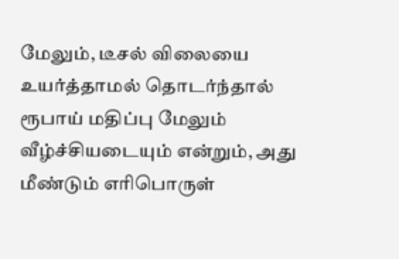மேலும், டீசல் விலையை உயர்த்தாமல் தொடர்ந்தால் ரூபாய் மதிப்பு மேலும் வீழ்ச்சியடையும் என்றும், அது மீண்டும் எரிபொருள்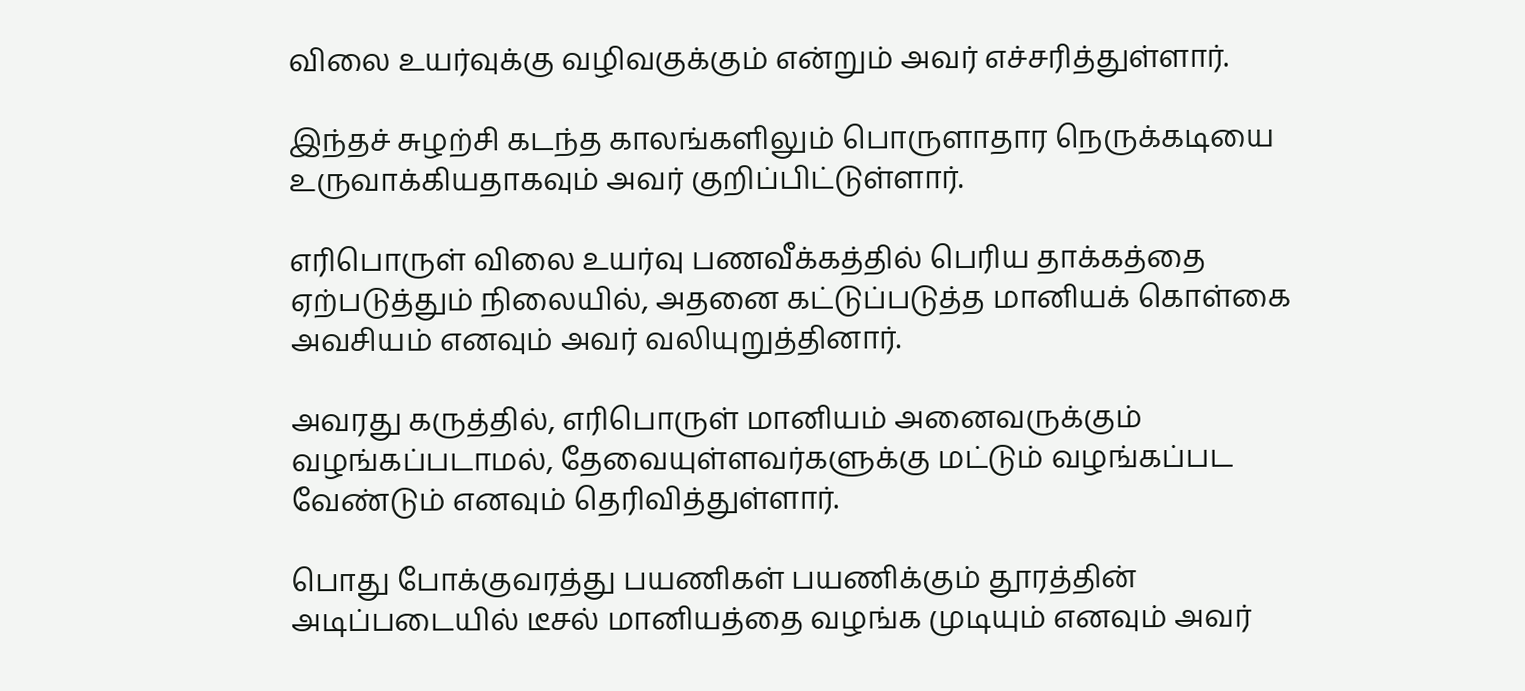விலை உயர்வுக்கு வழிவகுக்கும் என்றும் அவர் எச்சரித்துள்ளார்.

இந்தச் சுழற்சி கடந்த காலங்களிலும் பொருளாதார நெருக்கடியை உருவாக்கியதாகவும் அவர் குறிப்பிட்டுள்ளார்.

எரிபொருள் விலை உயர்வு பணவீக்கத்தில் பெரிய தாக்கத்தை ஏற்படுத்தும் நிலையில், அதனை கட்டுப்படுத்த மானியக் கொள்கை அவசியம் எனவும் அவர் வலியுறுத்தினார்.

அவரது கருத்தில், எரிபொருள் மானியம் அனைவருக்கும் வழங்கப்படாமல், தேவையுள்ளவர்களுக்கு மட்டும் வழங்கப்பட வேண்டும் எனவும் தெரிவித்துள்ளார்.

பொது போக்குவரத்து பயணிகள் பயணிக்கும் தூரத்தின் அடிப்படையில் டீசல் மானியத்தை வழங்க முடியும் எனவும் அவர்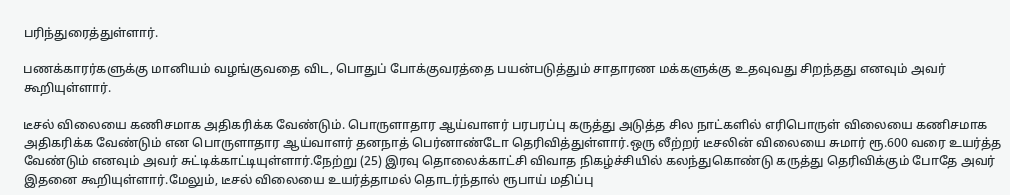பரிந்துரைத்துள்ளார்.

பணக்காரர்களுக்கு மானியம் வழங்குவதை விட, பொதுப் போக்குவரத்தை பயன்படுத்தும் சாதாரண மக்களுக்கு உதவுவது சிறந்தது எனவும் அவர் கூறியுள்ளார்.

டீசல் விலையை கணிசமாக அதிகரிக்க வேண்டும். பொருளாதார ஆய்வாளர் பரபரப்பு கருத்து அடுத்த சில நாட்களில் எரிபொருள் விலையை கணிசமாக அதிகரிக்க வேண்டும் என பொருளாதார ஆய்வாளர் தனநாத் பெர்னாண்டோ தெரிவித்துள்ளார்.ஒரு லீற்றர் டீசலின் விலையை சுமார் ரூ.600 வரை உயர்த்த வேண்டும் எனவும் அவர் சுட்டிக்காட்டியுள்ளார்.நேற்று (25) இரவு தொலைக்காட்சி விவாத நிகழ்ச்சியில் கலந்துகொண்டு கருத்து தெரிவிக்கும் போதே அவர் இதனை கூறியுள்ளார்.மேலும், டீசல் விலையை உயர்த்தாமல் தொடர்ந்தால் ரூபாய் மதிப்பு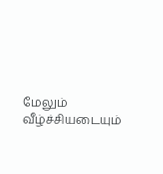மேலும் வீழ்ச்சியடையும்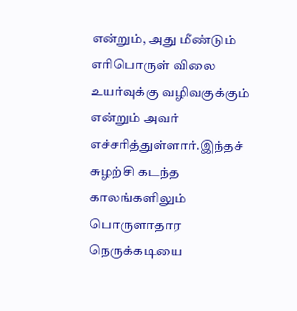என்றும், அது மீண்டும் எரிபொருள் விலை உயர்வுக்கு வழிவகுக்கும் என்றும் அவர் எச்சரித்துள்ளார்.இந்தச் சுழற்சி கடந்த காலங்களிலும் பொருளாதார நெருக்கடியை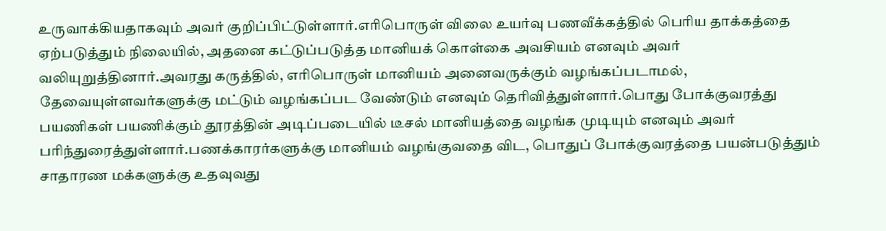உருவாக்கியதாகவும் அவர் குறிப்பிட்டுள்ளார்.எரிபொருள் விலை உயர்வு பணவீக்கத்தில் பெரிய தாக்கத்தை ஏற்படுத்தும் நிலையில், அதனை கட்டுப்படுத்த மானியக் கொள்கை அவசியம் எனவும் அவர் வலியுறுத்தினார்.அவரது கருத்தில், எரிபொருள் மானியம் அனைவருக்கும் வழங்கப்படாமல், தேவையுள்ளவர்களுக்கு மட்டும் வழங்கப்பட வேண்டும் எனவும் தெரிவித்துள்ளார்.பொது போக்குவரத்து பயணிகள் பயணிக்கும் தூரத்தின் அடிப்படையில் டீசல் மானியத்தை வழங்க முடியும் எனவும் அவர் பரிந்துரைத்துள்ளார்.பணக்காரர்களுக்கு மானியம் வழங்குவதை விட, பொதுப் போக்குவரத்தை பயன்படுத்தும் சாதாரண மக்களுக்கு உதவுவது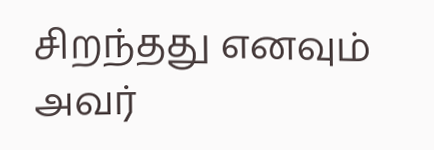சிறந்தது எனவும் அவர்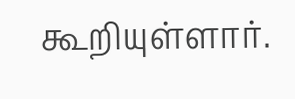கூறியுள்ளார்.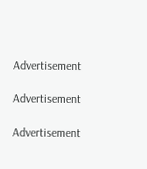Advertisement

Advertisement

Advertisement